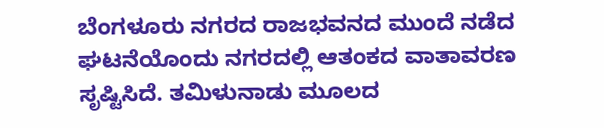ಬೆಂಗಳೂರು ನಗರದ ರಾಜಭವನದ ಮುಂದೆ ನಡೆದ ಘಟನೆಯೊಂದು ನಗರದಲ್ಲಿ ಆತಂಕದ ವಾತಾವರಣ ಸೃಷ್ಟಿಸಿದೆ. ತಮಿಳುನಾಡು ಮೂಲದ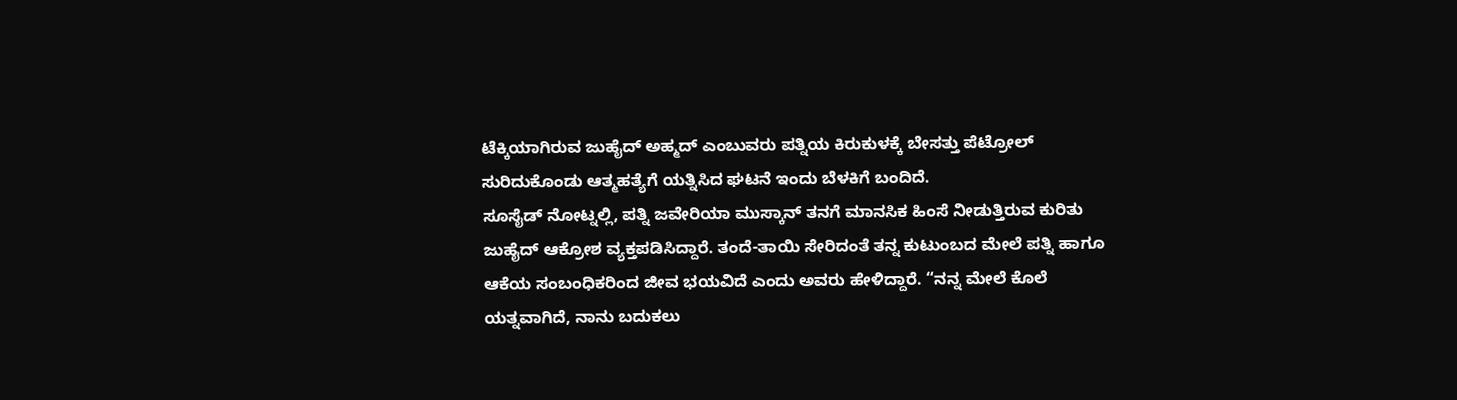ಟೆಕ್ಕಿಯಾಗಿರುವ ಜುಹೈದ್ ಅಹ್ಮದ್ ಎಂಬುವರು ಪತ್ನಿಯ ಕಿರುಕುಳಕ್ಕೆ ಬೇಸತ್ತು ಪೆಟ್ರೋಲ್ ಸುರಿದುಕೊಂಡು ಆತ್ಮಹತ್ಯೆಗೆ ಯತ್ನಿಸಿದ ಘಟನೆ ಇಂದು ಬೆಳಕಿಗೆ ಬಂದಿದೆ.
ಸೂಸೈಡ್ ನೋಟ್ನಲ್ಲಿ, ಪತ್ನಿ ಜವೇರಿಯಾ ಮುಸ್ಕಾನ್ ತನಗೆ ಮಾನಸಿಕ ಹಿಂಸೆ ನೀಡುತ್ತಿರುವ ಕುರಿತು ಜುಹೈದ್ ಆಕ್ರೋಶ ವ್ಯಕ್ತಪಡಿಸಿದ್ದಾರೆ. ತಂದೆ-ತಾಯಿ ಸೇರಿದಂತೆ ತನ್ನ ಕುಟುಂಬದ ಮೇಲೆ ಪತ್ನಿ ಹಾಗೂ ಆಕೆಯ ಸಂಬಂಧಿಕರಿಂದ ಜೀವ ಭಯವಿದೆ ಎಂದು ಅವರು ಹೇಳಿದ್ದಾರೆ. “ನನ್ನ ಮೇಲೆ ಕೊಲೆ ಯತ್ನವಾಗಿದೆ, ನಾನು ಬದುಕಲು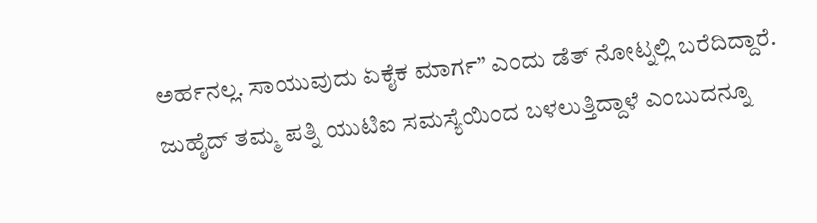ಅರ್ಹನಲ್ಲ. ಸಾಯುವುದು ಏಕೈಕ ಮಾರ್ಗ” ಎಂದು ಡೆತ್ ನೋಟ್ನಲ್ಲಿ ಬರೆದಿದ್ದಾರೆ.
ಜುಹೈದ್ ತಮ್ಮ ಪತ್ನಿ ಯುಟಿಐ ಸಮಸ್ಯೆಯಿಂದ ಬಳಲುತ್ತಿದ್ದಾಳೆ ಎಂಬುದನ್ನೂ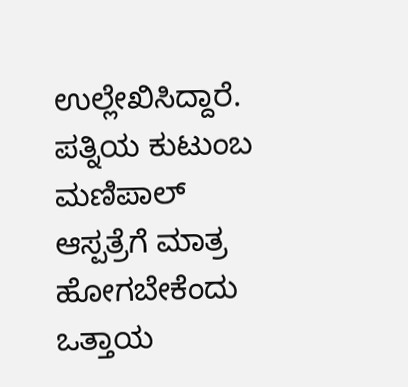ಉಲ್ಲೇಖಿಸಿದ್ದಾರೆ. ಪತ್ನಿಯ ಕುಟುಂಬ ಮಣಿಪಾಲ್ ಆಸ್ಪತ್ರೆಗೆ ಮಾತ್ರ ಹೋಗಬೇಕೆಂದು ಒತ್ತಾಯ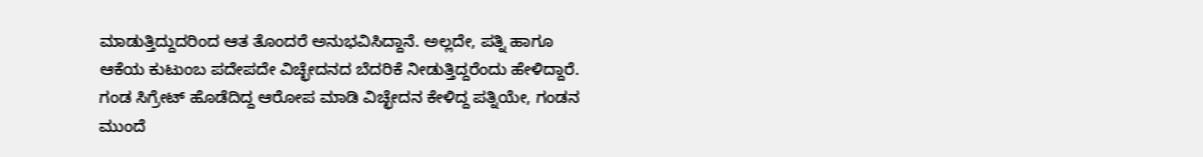ಮಾಡುತ್ತಿದ್ದುದರಿಂದ ಆತ ತೊಂದರೆ ಅನುಭವಿಸಿದ್ದಾನೆ. ಅಲ್ಲದೇ, ಪತ್ನಿ ಹಾಗೂ ಆಕೆಯ ಕುಟುಂಬ ಪದೇಪದೇ ವಿಚ್ಛೇದನದ ಬೆದರಿಕೆ ನೀಡುತ್ತಿದ್ದರೆಂದು ಹೇಳಿದ್ದಾರೆ. ಗಂಡ ಸಿಗ್ರೇಟ್ ಹೊಡೆದಿದ್ದ ಆರೋಪ ಮಾಡಿ ವಿಚ್ಛೇದನ ಕೇಳಿದ್ದ ಪತ್ನಿಯೇ, ಗಂಡನ ಮುಂದೆ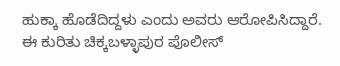ಹುಕ್ಕಾ ಹೊಡೆದಿದ್ದಳು ಎಂದು ಅವರು ಆರೋಪಿಸಿದ್ದಾರೆ.
ಈ ಕುರಿತು ಚಿಕ್ಕಬಳ್ಳಾಪುರ ಪೊಲೀಸ್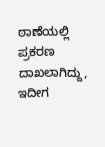ಠಾಣೆಯಲ್ಲಿ ಪ್ರಕರಣ ದಾಖಲಾಗಿದ್ದು, ಇದೀಗ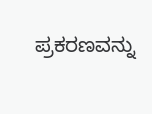ಪ್ರಕರಣವನ್ನು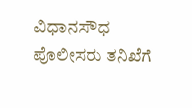ವಿಧಾನಸೌಧ ಪೊಲೀಸರು ತನಿಖೆಗೆ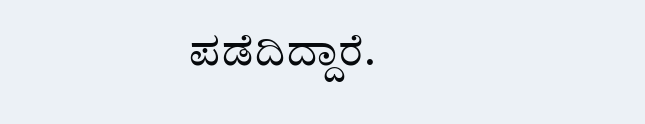ಪಡೆದಿದ್ದಾರೆ.